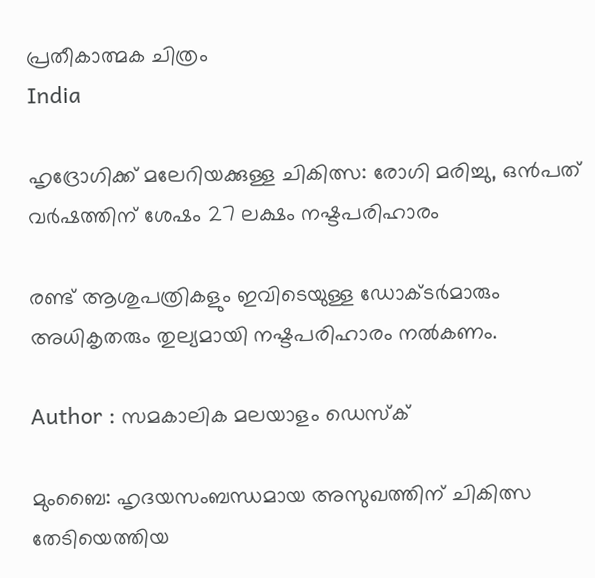പ്രതീകാത്മക ചിത്രം
India

ഹൃദ്രോഗിക്ക് മലേറിയക്കുള്ള ചികിത്സ: രോഗി മരിച്ചു, ഒന്‍പത് വര്‍ഷത്തിന് ശേഷം 27 ലക്ഷം നഷ്ടപരിഹാരം

രണ്ട് ആശുപത്രികളും ഇവിടെയുള്ള ഡോക്ടര്‍മാരും അധികൃതരും തുല്യമായി നഷ്ടപരിഹാരം നല്‍കണം.

Author : സമകാലിക മലയാളം ഡെസ്ക്

മുംബൈ: ഹൃദയസംബന്ധമായ അസുഖത്തിന് ചികിത്സ തേടിയെത്തിയ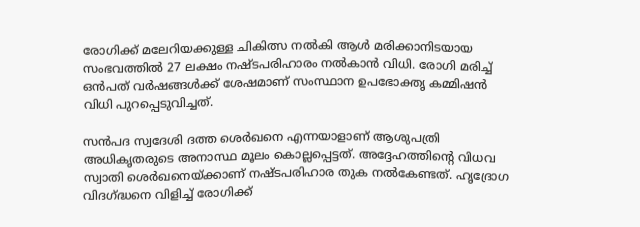രോഗിക്ക് മലേറിയക്കുള്ള ചികിത്സ നല്‍കി ആള്‍ മരിക്കാനിടയായ സംഭവത്തില്‍ 27 ലക്ഷം നഷ്ടപരിഹാരം നല്‍കാന്‍ വിധി. രോഗി മരിച്ച് ഒന്‍പത് വര്‍ഷങ്ങള്‍ക്ക് ശേഷമാണ് സംസ്ഥാന ഉപഭോക്തൃ കമ്മിഷന്‍ വിധി പുറപ്പെടുവിച്ചത്.

സന്‍പദ സ്വദേശി ദത്ത ശെര്‍ഖനെ എന്നയാളാണ് ആശുപത്രി അധികൃതരുടെ അനാസ്ഥ മൂലം കൊല്ലപ്പെട്ടത്. അദ്ദേഹത്തിന്റെ വിധവ സ്വാതി ശെര്‍ഖനെയ്ക്കാണ് നഷ്ടപരിഹാര തുക നല്‍കേണ്ടത്. ഹൃദ്രോഗ വിദഗ്ദ്ധനെ വിളിച്ച് രോഗിക്ക്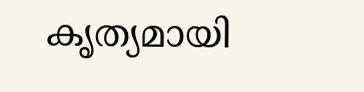കൃത്യമായി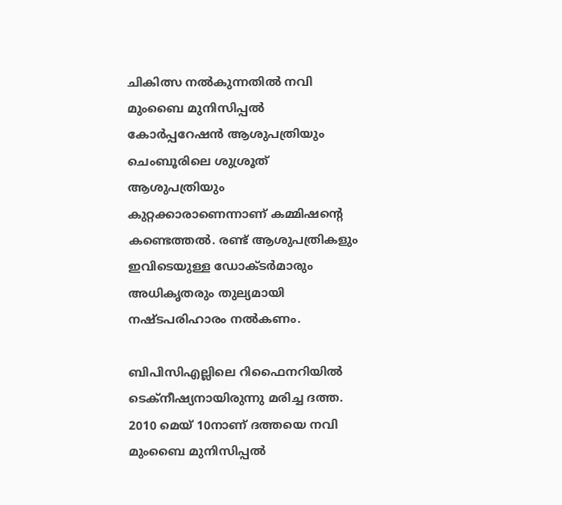ചികിത്സ നല്‍കുന്നതില്‍ നവി മുംബൈ മുനിസിപ്പല്‍ കോര്‍പ്പറേഷന്‍ ആശുപത്രിയും ചെംബൂരിലെ ശുശ്രൂത് ആശുപത്രിയും കുറ്റക്കാരാണെന്നാണ് കമ്മിഷന്റെ കണ്ടെത്തല്‍. രണ്ട് ആശുപത്രികളും ഇവിടെയുള്ള ഡോക്ടര്‍മാരും അധികൃതരും തുല്യമായി നഷ്ടപരിഹാരം നല്‍കണം.

ബിപിസിഎല്ലിലെ റിഫൈനറിയില്‍ ടെക്‌നീഷ്യനായിരുന്നു മരിച്ച ദത്ത. 2010 മെയ് 10നാണ് ദത്തയെ നവി മുംബൈ മുനിസിപ്പല്‍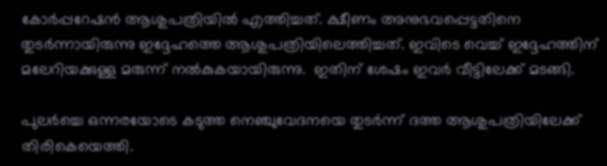കോര്‍പ്പറേഷന്‍ ആശുപത്രിയില്‍ എത്തിച്ചത്. ക്ഷീണം അനുഭവപ്പെട്ടതിനെ തുടര്‍ന്നായിരുന്നു ഇദ്ദേഹത്തെ ആശുപത്രിയിലെത്തിച്ചത്. ഇവിടെ വെച്ച് ഇദ്ദേഹത്തിന് മലേറിയക്കുള്ള മരുന്ന് നല്‍കുകയായിരുന്നു.  ഇതിന് ശേഷം ഇവര്‍ വീട്ടിലേക്ക് മടങ്ങി.

പുലര്‍ച്ചെ ഒന്നരയോടെ കടുത്ത നെഞ്ചുവേദനയെ തുടര്‍ന്ന് ദത്ത ആശുപത്രിയിലേക്ക് തിരികെയെത്തി.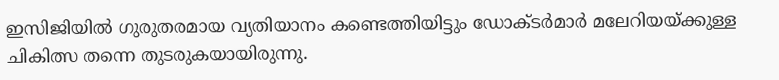ഇസിജിയില്‍ ഗുരുതരമായ വ്യതിയാനം കണ്ടെത്തിയിട്ടും ഡോക്ടര്‍മാര്‍ മലേറിയയ്ക്കുള്ള ചികിത്സ തന്നെ തുടരുകയായിരുന്നു.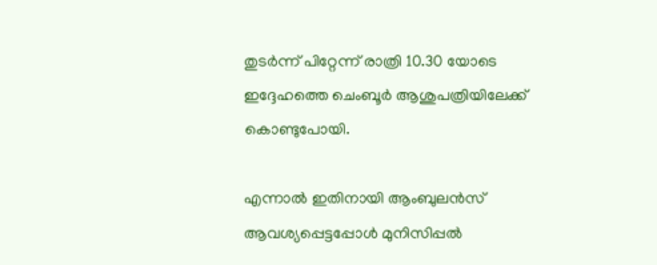തുടര്‍ന്ന് പിറ്റേന്ന് രാത്രി 10.30 യോടെ ഇദ്ദേഹത്തെ ചെംബൂര്‍ ആശുപത്രിയിലേക്ക് കൊണ്ടുപോയി.

എന്നാല്‍ ഇതിനായി ആംബുലന്‍സ് ആവശ്യപ്പെട്ടപ്പോള്‍ മുനിസിപ്പല്‍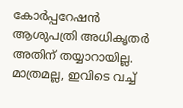കോര്‍പ്പറേഷന്‍ ആശുപത്രി അധികൃതര്‍ അതിന് തയ്യാറായില്ല. മാത്രമല്ല, ഇവിടെ വച്ച്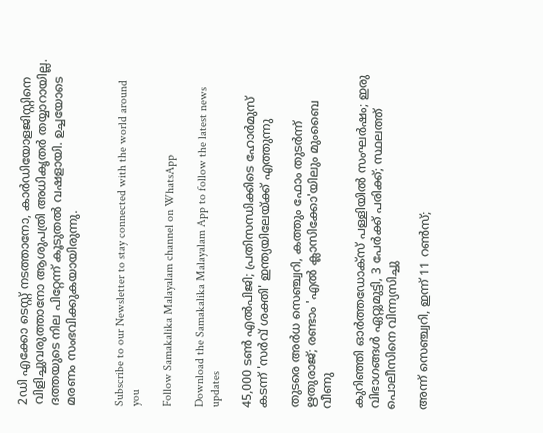2ഡി എക്കോ ടെസ്റ്റ് നടത്താനോ, കാര്‍ഡിയോളജിസ്റ്റിനെ വിളിച്ചുവരുത്താനോ ആശുപത്രി അധികൃതര്‍ തയ്യാറായില്ല. ദത്തയുടെ നില പിറ്റേന്ന് കൂടുതല്‍ വഷളായി. ഉച്ചയോടെ മരണം സംഭവിക്കുകയായിരുന്നു.


Subscribe to our Newsletter to stay connected with the world around you

Follow Samakalika Malayalam channel on WhatsApp

Download the Samakalika Malayalam App to follow the latest news updates

45,000 ടൺ എൽപിജി; പ്രതിസന്ധിക്കിടെ ഹോർമുസ് കടന്ന് 'സർവ് ശക്തി' ഇന്ത്യയിലേയ്ക്ക് എത്തുന്നു

തുടരെ അര്‍ധ സെഞ്ച്വറി, കത്തും ഫോം തുടര്‍ന്ന് ഋതുരാജ്; രണ്ടാം 'എല്‍ ക്ലാസിക്കോ'യിലും മുംബൈ വീണു

കുറിഞ്ഞി ഓർത്തഡോക്സ് പള്ളിയിൽ സംഘർഷം; ഇരു വിഭാഗങ്ങൾ ഏറ്റുമുട്ടി, 3 പേർക്ക് പരിക്ക്; സ്ഥലത്ത് പൊലീസിനെ വിന്ന്യസിച്ചു

അന്ന് സെഞ്ച്വറി, ഇന്ന് 11 റണ്‍സ്;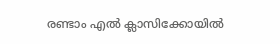രണ്ടാം എല്‍ ക്ലാസിക്കോയില്‍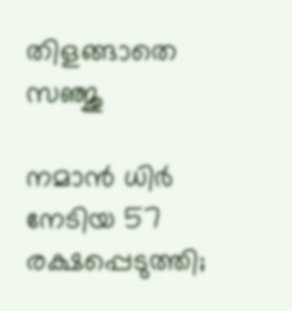തിളങ്ങാതെ സഞ്ജു

നമാന്‍ ധിര്‍ നേടിയ 57 രക്ഷപ്പെടുത്തി;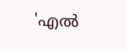'എല്‍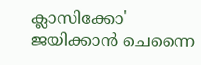ക്ലാസിക്കോ' ജയിക്കാന്‍ ചെന്നൈ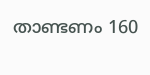താണ്ടണം 160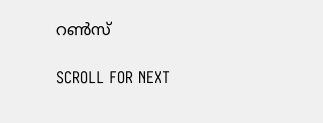റണ്‍സ്

SCROLL FOR NEXT